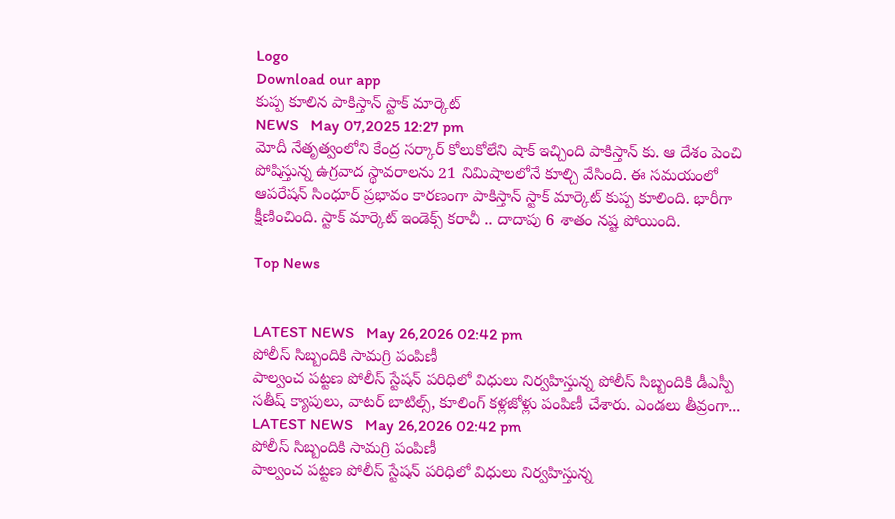Logo
Download our app
కుప్ప కూలిన పాకిస్తాన్ స్టాక్ మార్కెట్
NEWS   May 07,2025 12:27 pm
మోదీ నేతృత్వంలోని కేంద్ర స‌ర్కార్ కోలుకోలేని షాక్ ఇచ్చింది పాకిస్తాన్ కు. ఆ దేశం పెంచి పోషిస్తున్న ఉగ్ర‌వాద స్థావ‌రాల‌ను 21 నిమిషాల‌లోనే కూల్చి వేసింది. ఈ స‌మ‌యంలో ఆప‌రేష‌న్ సింధూర్ ప్ర‌భావం కార‌ణంగా పాకిస్తాన్ స్టాక్ మార్కెట్ కుప్ప కూలింది. భారీగా క్షీణించింది. స్టాక్ మార్కెట్ ఇండెక్స్ క‌రాచీ .. దాదాపు 6 శాతం న‌ష్ట పోయింది.

Top News


LATEST NEWS   May 26,2026 02:42 pm
పోలీస్ సిబ్బందికి సామ‌గ్రి పంపిణీ
పాల్వంచ పట్టణ పోలీస్ స్టేషన్ పరిధిలో విధులు నిర్వహిస్తున్న పోలీస్ సిబ్బందికి డీఎస్పీ సతీష్ క్యాపులు, వాటర్ బాటిల్స్, కూలింగ్ కళ్లజోళ్లు పంపిణీ చేశారు. ఎండలు తీవ్రంగా...
LATEST NEWS   May 26,2026 02:42 pm
పోలీస్ సిబ్బందికి సామ‌గ్రి పంపిణీ
పాల్వంచ పట్టణ పోలీస్ స్టేషన్ పరిధిలో విధులు నిర్వహిస్తున్న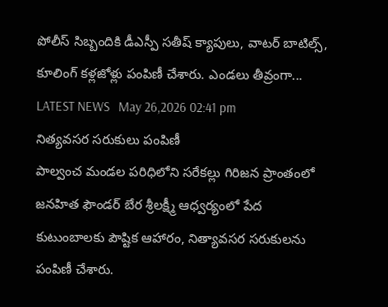పోలీస్ సిబ్బందికి డీఎస్పీ సతీష్ క్యాపులు, వాటర్ బాటిల్స్, కూలింగ్ కళ్లజోళ్లు పంపిణీ చేశారు. ఎండలు తీవ్రంగా...
LATEST NEWS   May 26,2026 02:41 pm
నిత్యవసర సరుకులు పంపిణీ
పాల్వంచ మండల పరిధిలోని సరేకల్లు గిరిజన ప్రాంతంలో జనహిత ఫౌండర్ బేర శ్రీలక్ష్మీ ఆధ్వర్యంలో పేద కుటుంబాలకు పౌష్టిక ఆహారం, నిత్యావసర సరుకులను పంపిణీ చేశారు.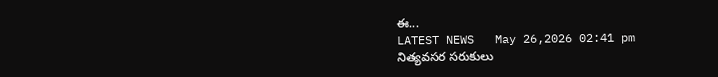ఈ...
LATEST NEWS   May 26,2026 02:41 pm
నిత్యవసర సరుకులు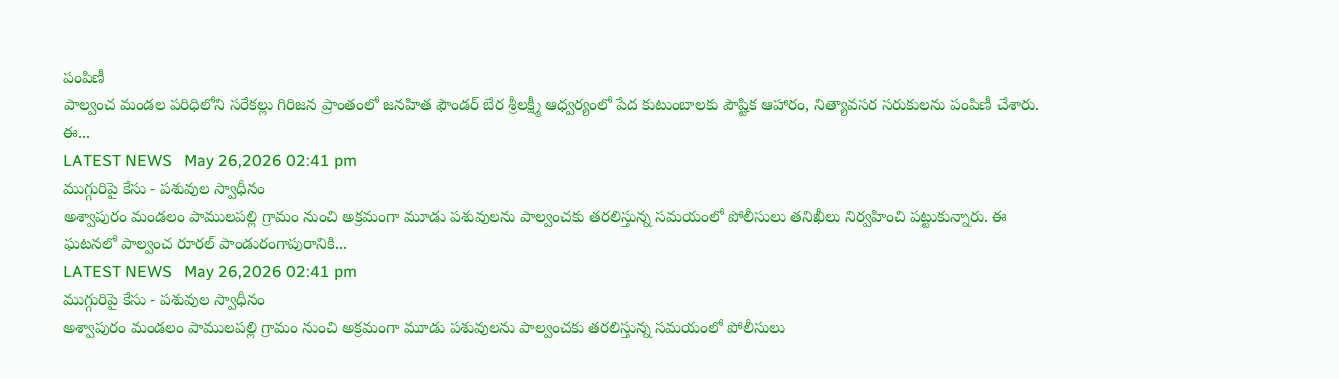పంపిణీ
పాల్వంచ మండల పరిధిలోని సరేకల్లు గిరిజన ప్రాంతంలో జనహిత ఫౌండర్ బేర శ్రీలక్ష్మీ ఆధ్వర్యంలో పేద కుటుంబాలకు పౌష్టిక ఆహారం, నిత్యావసర సరుకులను పంపిణీ చేశారు. ఈ...
LATEST NEWS   May 26,2026 02:41 pm
ముగ్గురిపై కేసు - పశువుల స్వాధీనం
అశ్వాపురం మండలం పాములపల్లి గ్రామం నుంచి అక్రమంగా మూడు పశువులను పాల్వంచకు తరలిస్తున్న సమయంలో పోలీసులు తనిఖీలు నిర్వహించి పట్టుకున్నారు. ఈ ఘటనలో పాల్వంచ రూరల్ పాండురంగాపురానికి...
LATEST NEWS   May 26,2026 02:41 pm
ముగ్గురిపై కేసు - పశువుల స్వాధీనం
అశ్వాపురం మండలం పాములపల్లి గ్రామం నుంచి అక్రమంగా మూడు పశువులను పాల్వంచకు తరలిస్తున్న సమయంలో పోలీసులు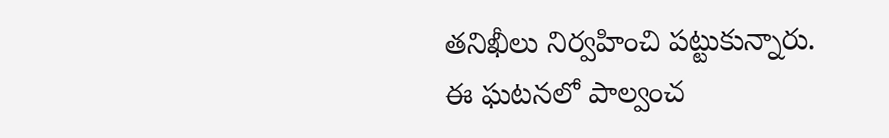తనిఖీలు నిర్వహించి పట్టుకున్నారు. ఈ ఘటనలో పాల్వంచ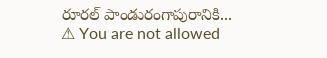రూరల్ పాండురంగాపురానికి...
⚠ You are not allowed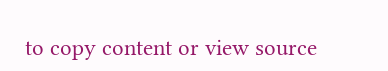to copy content or view source